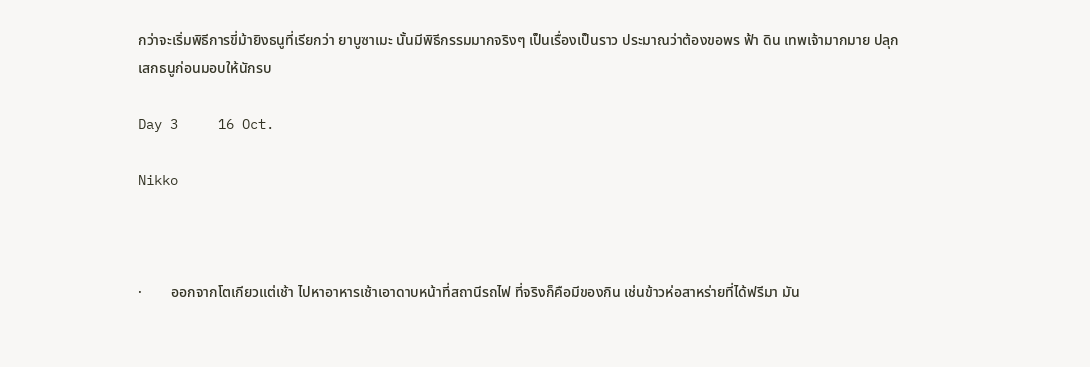กว่าจะเริ่มพิธีการขี่ม้ายิงธนูที่เรียกว่า ยาบูซาเมะ นั้นมีพิธีกรรมมากจริงๆ เป็นเรื่องเป็นราว ประมาณว่าต้องขอพร ฟ้า ดิน เทพเจ้ามากมาย ปลุกเสกธนูก่อนมอบให้นักรบ

Day 3     16 Oct.

Nikko



·        ออกจากโตเกียวแต่เช้า ไปหาอาหารเช้าเอาดาบหน้าที่สถานีรถไฟ ที่จริงก็คือมีของกิน เช่นข้าวห่อสาหร่ายที่ได้ฟรีมา มัน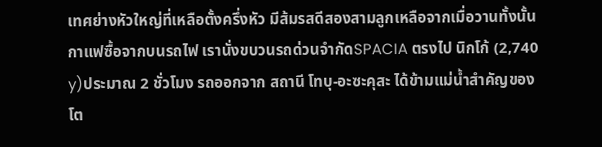เทศย่างหัวใหญ่ที่เหลือตั้งครึ่งหัว มีส้มรสดีสองสามลูกเหลือจากเมื่อวานทั้งนั้น กาแฟซื้อจากบนรถไฟ เรานั่งขบวนรถด่วนจำกัดSPACIA ตรงไป นิกโก้ (2,740 y)ประมาณ 2 ชั่วโมง รถออกจาก สถานี โทบุ-อะซะคุสะ ได้ข้ามแม่น้ำสำคัญของโต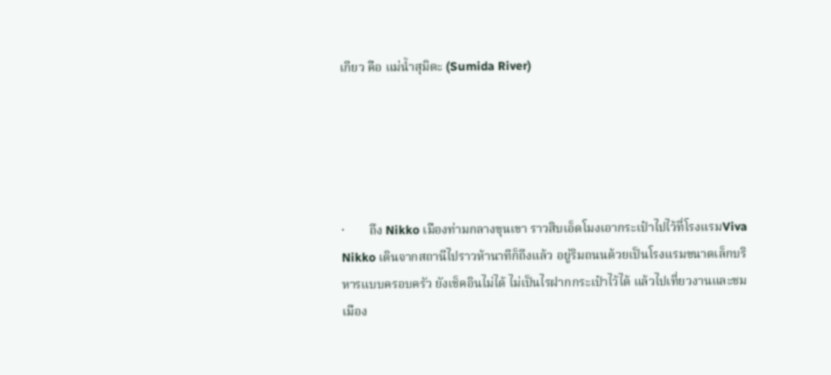เกียว คือ แม่น้ำสุมิดะ (Sumida River)





·        ถึง Nikko เมืองท่ามกลางขุนเขา ราวสิบเอ็ดโมงเอากระเป๋าไปไว้ที่โรงแรมViva Nikko เดินจากสถานีไปราวห้านาทีก็ถึงแล้ว อยู่ริมถนนด้วยเป็นโรงแรมขนาดเล็กบริหารแบบครอบครัว ยังเช็คอินไม่ได้ ไม่เป็นไรฝากกระเป๋าไว้ได้ แล้วไปเที่ยวงานและชมเมือง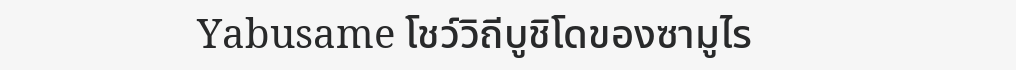Yabusame โชว์วิถีบูชิโดของซามูไร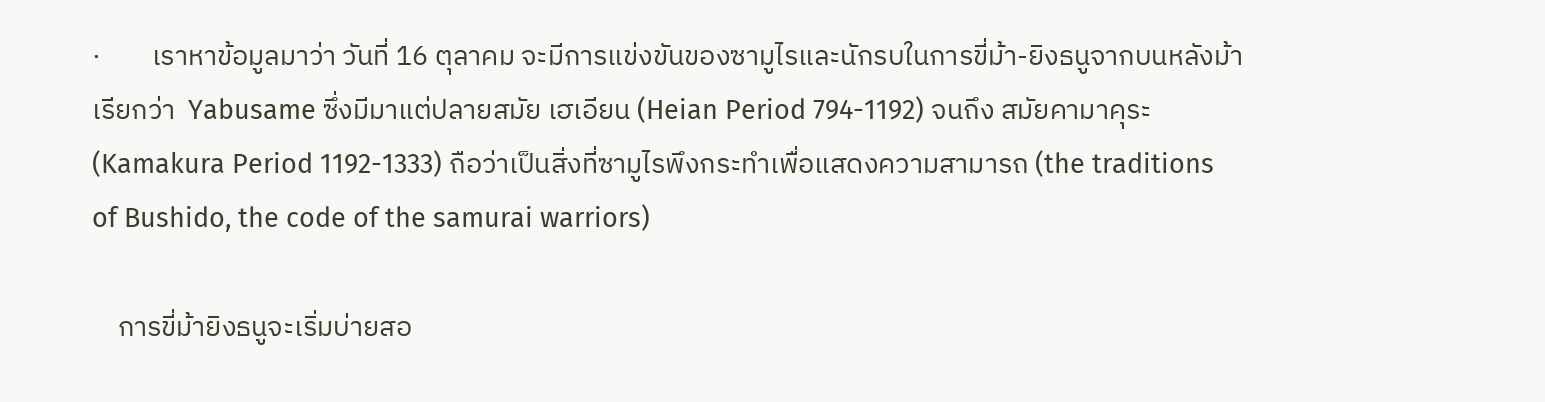·        เราหาข้อมูลมาว่า วันที่ 16 ตุลาคม จะมีการแข่งขันของซามูไรและนักรบในการขี่ม้า-ยิงธนูจากบนหลังม้า เรียกว่า  Yabusame ซึ่งมีมาแต่ปลายสมัย เฮเอียน (Heian Period 794-1192) จนถึง สมัยคามาคุระ (Kamakura Period 1192-1333) ถือว่าเป็นสิ่งที่ซามูไรพึงกระทำเพื่อแสดงความสามารถ (the traditions of Bushido, the code of the samurai warriors)

    การขี่ม้ายิงธนูจะเริ่มบ่ายสอ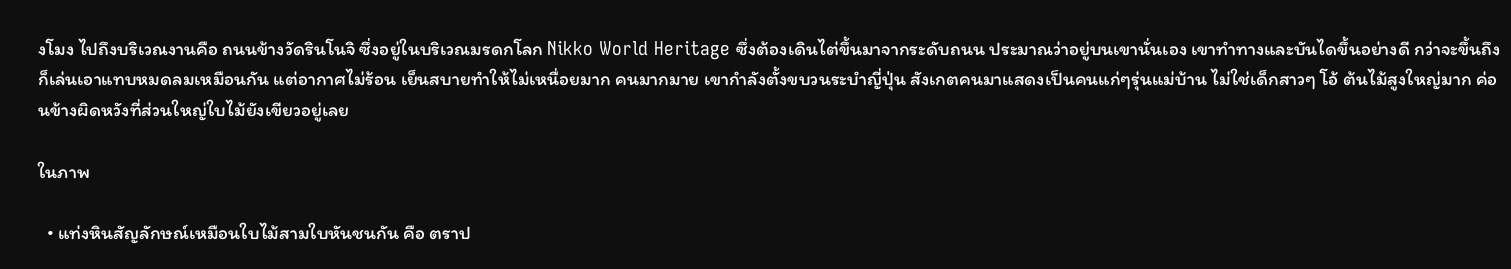งโมง ไปถึงบริเวณงานคือ ถนนข้างวัดรินโนจิ ซึ่งอยู่ในบริเวณมรดกโลก Nikko World Heritage ซึ่งต้องเดินไต่ขึ้นมาจากระดับถนน ประมาณว่าอยู่บนเขานั่นเอง เขาทำทางและบันไดขึ้นอย่างดี กว่าจะขึ้นถึงก็เล่นเอาแทบหมดลมเหมือนกัน แต่อากาศไม่ร้อน เย็นสบายทำให้ไม่เหนื่อยมาก คนมากมาย เขากำลังตั้งขบวนระบำญี่ปุ่น สังเกตคนมาแสดงเป็นคนแก่ๆรุ่นแม่บ้าน ไม่ใช่เด็กสาวๆ โอ้ ต้นไม้สูงใหญ่มาก ค่อนข้างผิดหวังที่ส่วนใหญ่ใบไม้ยังเขียวอยู่เลย

ในภาพ

  • แท่งหินสัญลักษณ์เหมือนใบไม้สามใบหันชนกัน คือ ตราป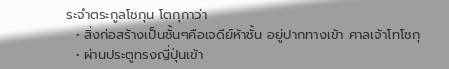ระจำตระกูลโชกุน โตกุกาว่า
  • สิ่งก่อสร้างเป็นชั้นๆคือเจดีย์ห้าชั้น อยู่ปากทางเข้า ศาลเจ้าโทโชกุ
  • ผ่านประตูทรงญี่ปุ่นเข้า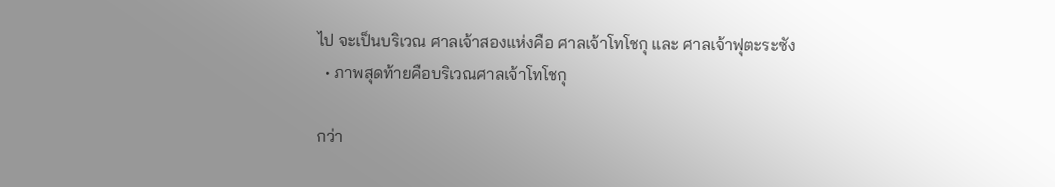ไป จะเป็นบริเวณ ศาลเจ้าสองแห่งคือ ศาลเจ้าโทโชกุ และ ศาลเจ้าฟุตะระซัง
  • ภาพสุดท้ายคือบริเวณศาลเจ้าโทโชกุ

กว่า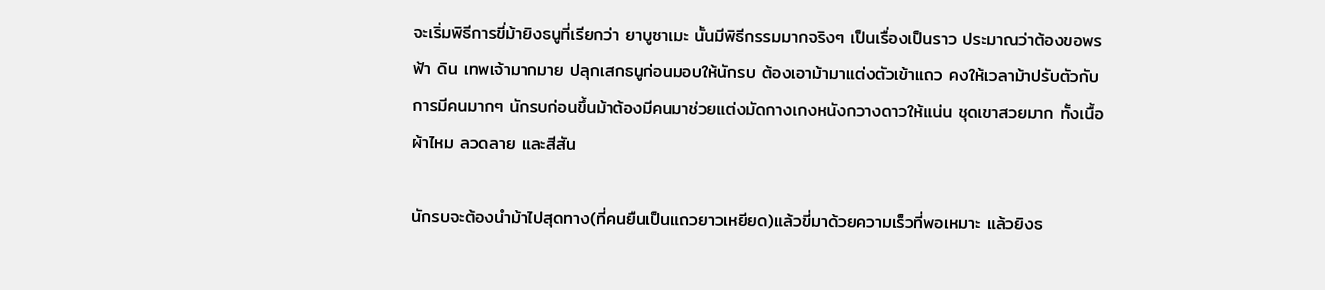จะเริ่มพิธีการขี่ม้ายิงธนูที่เรียกว่า ยาบูซาเมะ นั้นมีพิธีกรรมมากจริงๆ เป็นเรื่องเป็นราว ประมาณว่าต้องขอพร ฟ้า ดิน เทพเจ้ามากมาย ปลุกเสกธนูก่อนมอบให้นักรบ ต้องเอาม้ามาแต่งตัวเข้าแถว คงให้เวลาม้าปรับตัวกับการมีคนมากๆ นักรบก่อนขึ้นม้าต้องมีคนมาช่วยแต่งมัดกางเกงหนังกวางดาวให้แน่น ชุดเขาสวยมาก ทั้งเนื้อผ้าไหม ลวดลาย และสีสัน

นักรบจะต้องนำม้าไปสุดทาง(ที่คนยืนเป็นแถวยาวเหยียด)แล้วขี่มาด้วยความเร็วที่พอเหมาะ แล้วยิงธ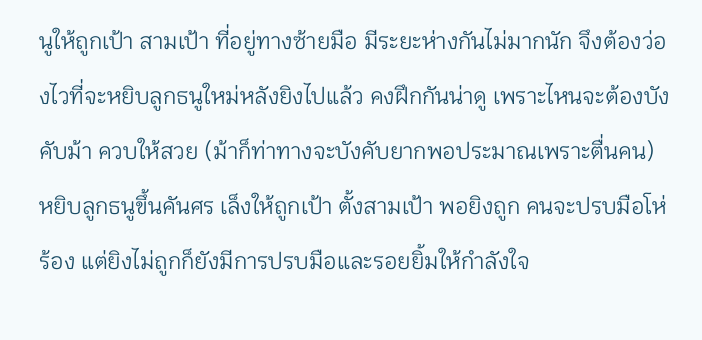นูให้ถูกเป้า สามเป้า ที่อยู่ทางซ้ายมือ มีระยะห่างกันไม่มากนัก จึงต้องว่องไวที่จะหยิบลูกธนูใหม่หลังยิงไปแล้ว คงฝึกกันน่าดู เพราะไหนจะต้องบังคับม้า ควบให้สวย (ม้าก็ท่าทางจะบังคับยากพอประมาณเพราะตื่นคน) หยิบลูกธนูขึ้นคันศร เล็งให้ถูกเป้า ตั้งสามเป้า พอยิงถูก คนจะปรบมือโห่ร้อง แต่ยิงไม่ถูกก็ยังมีการปรบมือและรอยยิ้มให้กำลังใจ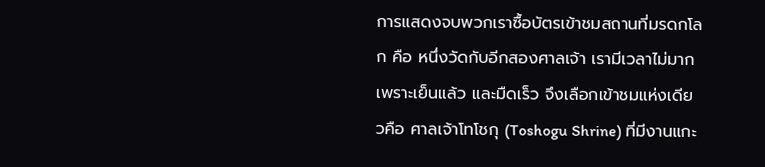การแสดงจบพวกเราซื้อบัตรเข้าชมสถานที่มรดกโลก คือ หนึ่งวัดกับอีกสองศาลเจ้า เรามีเวลาไม่มากเพราะเย็นแล้ว และมืดเร็ว จึงเลือกเข้าชมแห่งเดียวคือ ศาลเจ้าโทโชกุ (Toshogu Shrine) ที่มีงานแกะ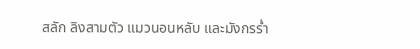สลัก ลิงสามตัว แมวนอนหลับ และมังกรร่ำ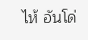ไห้ อันโด่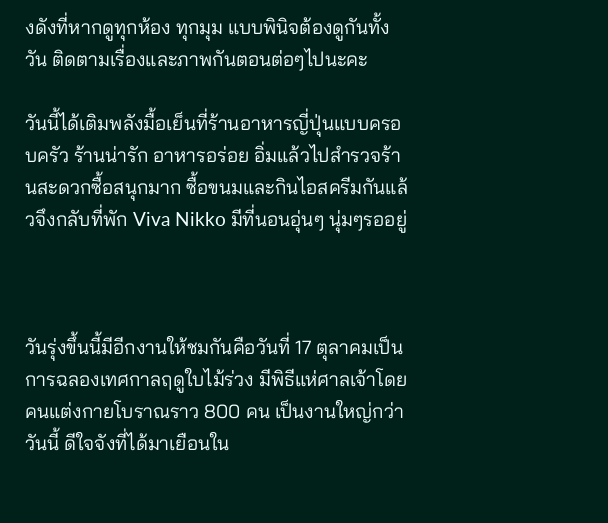งดังที่หากดูทุกห้อง ทุกมุม แบบพินิจต้องดูกันทั้งวัน ติดตามเรื่องและภาพกันตอนต่อๆไปนะคะ

วันนี้ได้เติมพลังมื้อเย็นที่ร้านอาหารญี่ปุ่นแบบครอบครัว ร้านน่ารัก อาหารอร่อย อิ่มแล้วไปสำรวจร้านสะดวกซื้อสนุกมาก ซื้อขนมและกินไอสครีมกันแล้วจึงกลับที่พัก Viva Nikko มีที่นอนอุ่นๆ นุ่มๆรออยู่



วันรุ่งขึ้นนี้มีอีกงานให้ชมกันคือวันที่ 17 ตุลาคมเป็นการฉลองเทศกาลฤดูใบไม้ร่วง มีพิธีแห่ศาลเจ้าโดยคนแต่งกายโบราณราว 800 คน เป็นงานใหญ่กว่าวันนี้ ดีใจจังที่ได้มาเยือนใน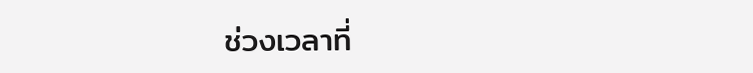ช่วงเวลาที่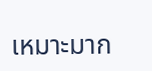เหมาะมาก